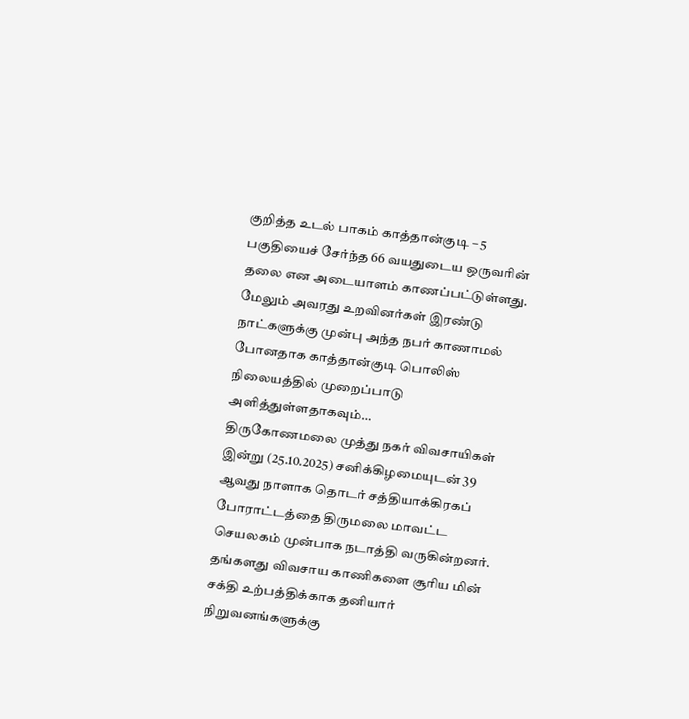குறித்த உடல் பாகம் காத்தான்குடி – 5 பகுதியைச் சேர்ந்த 66 வயதுடைய ஒருவரின் தலை என அடையாளம் காணப்பட்டுள்ளது. மேலும் அவரது உறவினர்கள் இரண்டு நாட்களுக்கு முன்பு அந்த நபர் காணாமல் போனதாக காத்தான்குடி பொலிஸ் நிலையத்தில் முறைப்பாடு அளித்துள்ளதாகவும்…
திருகோணமலை முத்து நகர் விவசாயிகள் இன்று (25.10.2025) சனிக்கிழமையுடன் 39 ஆவது நாளாக தொடர் சத்தியாக்கிரகப் போராட்டத்தை திருமலை மாவட்ட செயலகம் முன்பாக நடாத்தி வருகின்றனர். தங்களது விவசாய காணிகளை சூரிய மின் சக்தி உற்பத்திக்காக தனியார் நிறுவனங்களுக்கு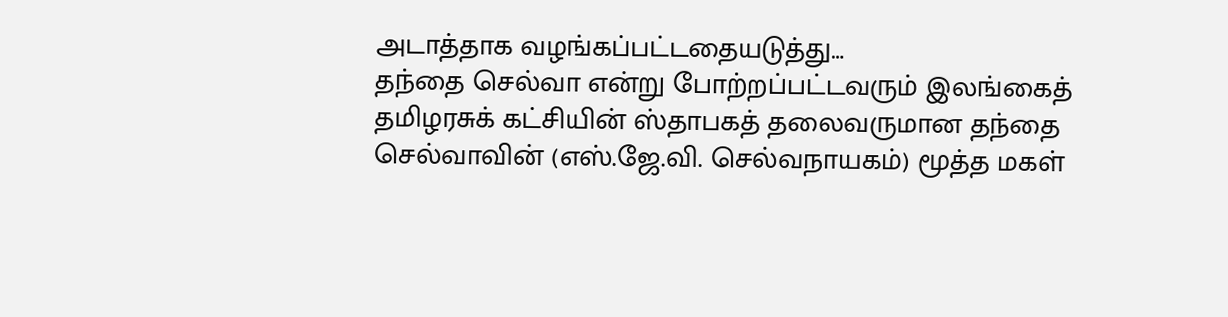அடாத்தாக வழங்கப்பட்டதையடுத்து…
தந்தை செல்வா என்று போற்றப்பட்டவரும் இலங்கைத் தமிழரசுக் கட்சியின் ஸ்தாபகத் தலைவருமான தந்தை செல்வாவின் (எஸ்.ஜே.வி. செல்வநாயகம்) மூத்த மகள்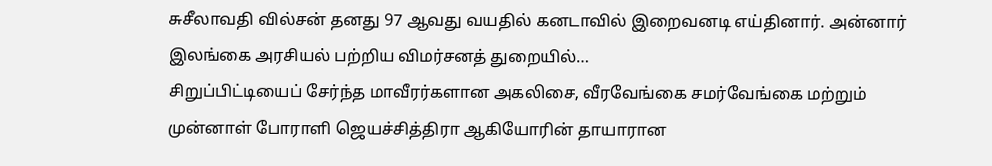சுசீலாவதி வில்சன் தனது 97 ஆவது வயதில் கனடாவில் இறைவனடி எய்தினார். அன்னார் இலங்கை அரசியல் பற்றிய விமர்சனத் துறையில்…
சிறுப்பிட்டியைப் சேர்ந்த மாவீரர்களான அகலிசை, வீரவேங்கை சமர்வேங்கை மற்றும் முன்னாள் போராளி ஜெயச்சித்திரா ஆகியோரின் தாயாரான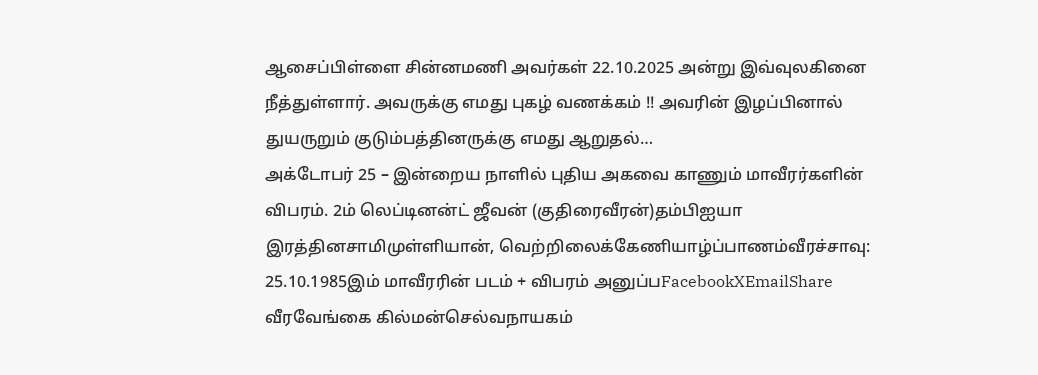ஆசைப்பிள்ளை சின்னமணி அவர்கள் 22.10.2025 அன்று இவ்வுலகினை நீத்துள்ளார். அவருக்கு எமது புகழ் வணக்கம் !! அவரின் இழப்பினால் துயருறும் குடும்பத்தினருக்கு எமது ஆறுதல்…
அக்டோபர் 25 – இன்றைய நாளில் புதிய அகவை காணும் மாவீரர்களின் விபரம். 2ம் லெப்டினன்ட் ஜீவன் (குதிரைவீரன்)தம்பிஐயா இரத்தினசாமிமுள்ளியான், வெற்றிலைக்கேணியாழ்ப்பாணம்வீரச்சாவு: 25.10.1985இம் மாவீரரின் படம் + விபரம் அனுப்பFacebookXEmailShare வீரவேங்கை கில்மன்செல்வநாயகம்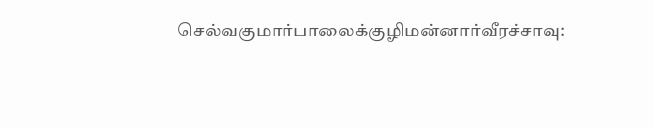செல்வகுமார்பாலைக்குழிமன்னார்வீரச்சாவு: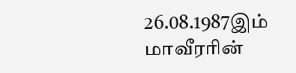26.08.1987இம் மாவீரரின்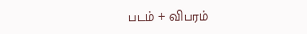படம் + விபரம்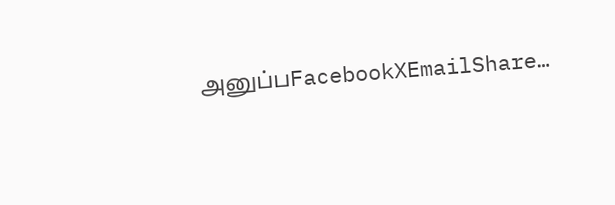அனுப்பFacebookXEmailShare…